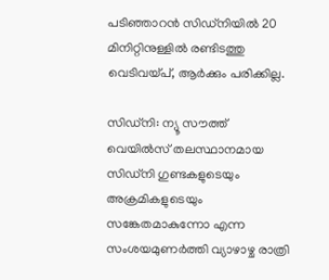പടിഞ്ഞാറന്‍ സിഡ്‌നിയില്‍ 20 മിനിറ്റിനുള്ളില്‍ രണ്ടിടത്തു വെടിവയ്പ്, ആര്‍ക്കും പരിക്കില്ല.

സിഡ്‌നി: ന്യൂ സൗത്ത് വെയില്‍സ് തലസ്ഥാനമായ സിഡ്‌നി ഗുണ്ടകളുടെയും അക്രമികളുടെയും സങ്കേതമാകുന്നോ എന്ന സംശയമുണര്‍ത്തി വ്യാഴാഴ്ച രാത്രി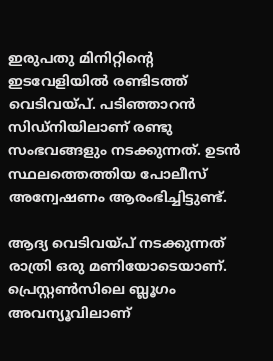ഇരുപതു മിനിറ്റിന്റെ ഇടവേളിയില്‍ രണ്ടിടത്ത് വെടിവയ്പ്. പടിഞ്ഞാറന്‍ സിഡ്‌നിയിലാണ് രണ്ടു സംഭവങ്ങളും നടക്കുന്നത്. ഉടന്‍ സ്ഥലത്തെത്തിയ പോലീസ് അന്വേഷണം ആരംഭിച്ചിട്ടുണ്ട്.

ആദ്യ വെടിവയ്പ് നടക്കുന്നത് രാത്രി ഒരു മണിയോടെയാണ്. പ്രെസ്റ്റണ്‍സിലെ ബ്ലൂഗം അവന്യൂവിലാണ്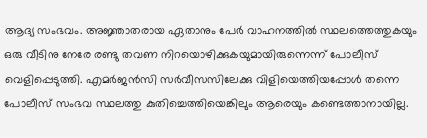ആദ്യ സംഭവം. അജ്ഞാതരായ ഏതാനും പേര്‍ വാഹനത്തില്‍ സ്ഥലത്തെത്തുകയും ഒരു വീടിനു നേരേ രണ്ടു തവണ നിറയൊഴിക്കുകയുമായിരുന്നെന്ന് പോലീസ് വെളിപ്പെടുത്തി. എമര്‍ജന്‍സി സര്‍വീസസിലേക്കു വിളിയെത്തിയപ്പോള്‍ തന്നെ പോലീസ് സംഭവ സ്ഥലത്തു കുതിച്ചെത്തിയെങ്കിലും ആരെയും കണ്ടെത്താനായില്ല.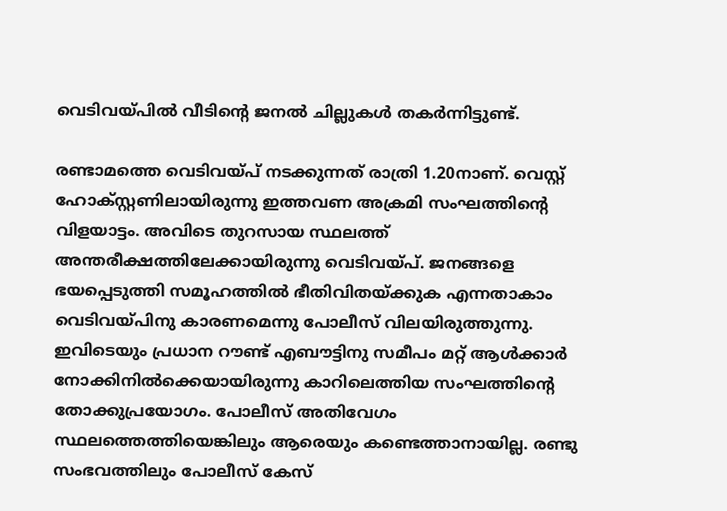വെടിവയ്പില്‍ വീടിന്റെ ജനല്‍ ചില്ലുകള്‍ തകര്‍ന്നിട്ടുണ്ട്.

രണ്ടാമത്തെ വെടിവയ്പ് നടക്കുന്നത് രാത്രി 1.20നാണ്. വെസ്റ്റ് ഹോക്‌സ്റ്റണിലായിരുന്നു ഇത്തവണ അക്രമി സംഘത്തിന്റെ വിളയാട്ടം. അവിടെ തുറസായ സ്ഥലത്ത് അന്തരീക്ഷത്തിലേക്കായിരുന്നു വെടിവയ്പ്. ജനങ്ങളെ ഭയപ്പെടുത്തി സമൂഹത്തില്‍ ഭീതിവിതയ്ക്കുക എന്നതാകാം വെടിവയ്പിനു കാരണമെന്നു പോലീസ് വിലയിരുത്തുന്നു. ഇവിടെയും പ്രധാന റൗണ്ട് എബൗട്ടിനു സമീപം മറ്റ് ആള്‍ക്കാര്‍ നോക്കിനില്‍ക്കെയായിരുന്നു കാറിലെത്തിയ സംഘത്തിന്റെ തോക്കുപ്രയോഗം. പോലീസ് അതിവേഗം സ്ഥലത്തെത്തിയെങ്കിലും ആരെയും കണ്ടെത്താനായില്ല. രണ്ടു സംഭവത്തിലും പോലീസ് കേസ്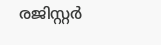രജിസ്റ്റര്‍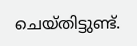ചെയ്തിട്ടുണ്ട്.